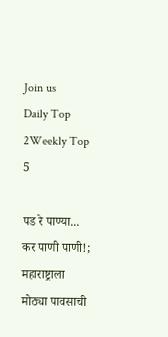Join us
Daily Top 2Weekly Top 5

पड रे पाण्या... कर पाणी पाणी!; महाराष्ट्राला मोठ्या पावसाची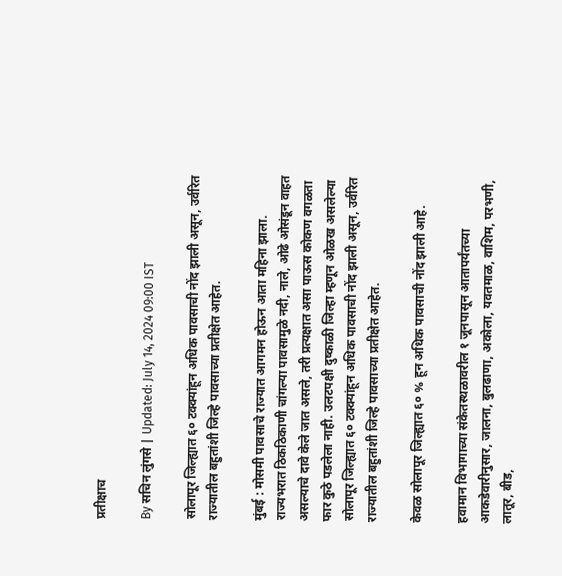प्रतीक्षाच

By सचिन लुंगसे | Updated: July 14, 2024 09:00 IST

सोलापूर जिल्ह्यात ६० टक्क्यांहून अधिक पावसाची नोंद झाली असून, उर्वरित राज्यातील बहुतांशी जिल्हे पावसाच्या प्रतीक्षेत आहेत.

मुंबई : मोसमी पावसाचे राज्यात आगमन होऊन आता महिना झाला. राज्यभरात ठिकठिकाणी चांगल्या पावसामुळे नदी, नाले, ओढे ओसंडून वाहत असल्याचे दावे केले जात असले, तरी प्रत्यक्षात असा पाऊस कोकण वगळता फार कुठे पडलेला नाही. उलटपक्षी दुष्काळी जिल्हा म्हणून ओळख असलेल्या सोलापूर जिल्ह्यात ६० टक्क्यांहून अधिक पावसाची नोंद झाली असून, उर्वरित राज्यातील बहुतांशी जिल्हे पावसाच्या प्रतीक्षेत आहेत.

केवळ सोलापूर जिल्ह्यात ६० % हून अधिक पावसाची नोंद झाली आहे.

हवामान विभागाच्या संकेतस्थळावरील १ जूनपासून आतापर्यंतच्या आकडेवारीनुसार, जालना, बुलढाणा, अकोला, यवतमाळ, वाशिम, परभणी, लातूर, बीड,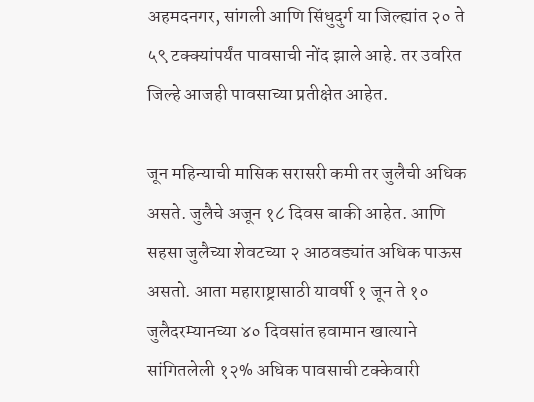अहमदनगर, सांगली आणि सिंधुदुर्ग या जिल्ह्यांत २० ते ५९ टक्क्यांपर्यंत पावसाची नोंद झाले आहे. तर उवरित जिल्हे आजही पावसाच्या प्रतीक्षेत आहेत.

जून महिन्याची मासिक सरासरी कमी तर जुलैची अधिक असते. जुलैचे अजून १८ दिवस बाकी आहेत. आणि सहसा जुलैच्या शेवटच्या २ आठवड्यांत अधिक पाऊस असतो. आता महाराष्ट्रासाठी यावर्षी १ जून ते १० जुलैदरम्यानच्या ४० दिवसांत हवामान खात्याने सांगितलेली १२% अधिक पावसाची टक्केवारी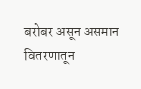बरोबर असून असमान वितरणातून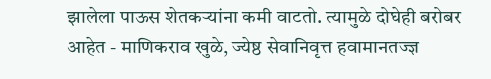झालेला पाऊस शेतकऱ्यांना कमी वाटतो. त्यामुळे दोघेही बरोबर आहेत - माणिकराव खुळे, ज्येष्ठ सेवानिवृत्त हवामानतज्ज्ञ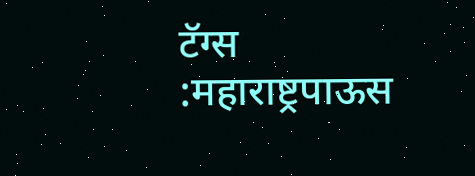टॅग्स :महाराष्ट्रपाऊस